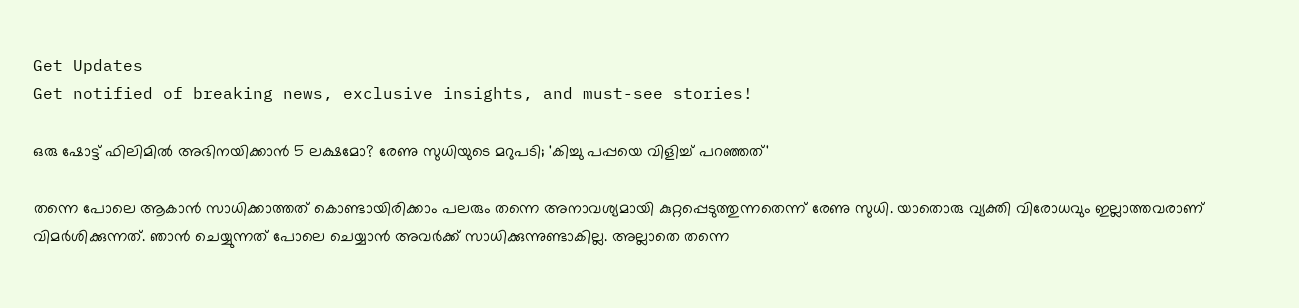Get Updates
Get notified of breaking news, exclusive insights, and must-see stories!

ഒരു ഷോട്ട് ഫിലിമിൽ അഭിനയിക്കാൻ 5 ലക്ഷമോ? രേണു സുധിയുടെ മറുപടി; 'കിച്ചു പപ്പയെ വിളിച്ച് പറഞ്ഞത്'

തന്നെ പോലെ ആകാൻ സാധിക്കാത്തത് കൊണ്ടായിരിക്കാം പലരും തന്നെ അനാവശ്യമായി കുറ്റപ്പെടുത്തുന്നതെന്ന് രേണു സുധി. യാതൊരു വ്യക്തി വിരോധവും ഇല്ലാത്തവരാണ് വിമർശിക്കുന്നത്. ഞാൻ ചെയ്യുന്നത് പോലെ ചെയ്യാൻ അവർക്ക് സാധിക്കുന്നുണ്ടാകില്ല. അല്ലാതെ തന്നെ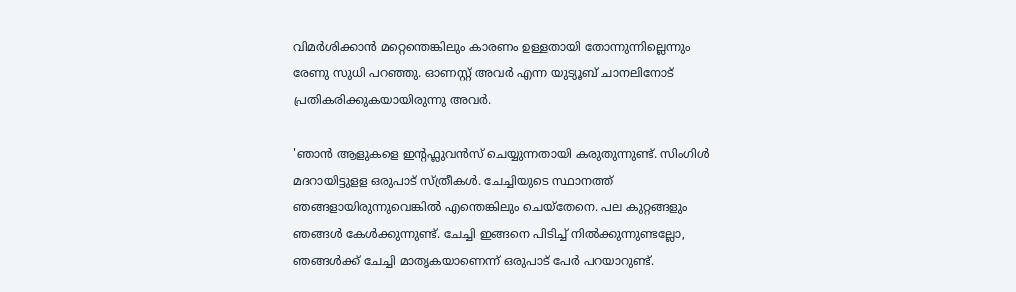വിമർശിക്കാൻ മറ്റെന്തെങ്കിലും കാരണം ഉള്ളതായി തോന്നുന്നില്ലെന്നും രേണു സുധി പറഞ്ഞു. ഓണസ്റ്റ് അവർ എന്ന യുട്യൂബ് ചാനലിനോട് പ്രതികരിക്കുകയായിരുന്നു അവർ.

'ഞാൻ ആളുകളെ ഇന്റഫ്ലുവൻസ് ചെയ്യുന്നതായി കരുതുന്നുണ്ട്. സിംഗിൾ മദറായിട്ടുളള ഒരുപാട് സ്ത്രീകൾ. ചേച്ചിയുടെ സ്ഥാനത്ത് ഞങ്ങളായിരുന്നുവെങ്കിൽ എന്തെങ്കിലും ചെയ്തേനെ. പല കുറ്റങ്ങളും ഞങ്ങൾ കേൾക്കുന്നുണ്ട്. ചേച്ചി ഇങ്ങനെ പിടിച്ച് നിൽക്കുന്നുണ്ടല്ലോ, ഞങ്ങൾക്ക് ചേച്ചി മാതൃകയാണെന്ന് ഒരുപാട് പേർ പറയാറുണ്ട്.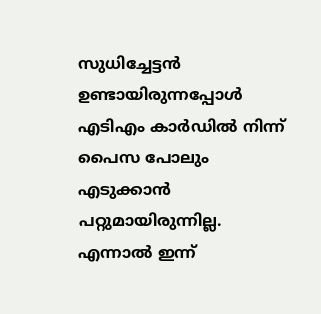സുധിച്ചേട്ടൻ ഉണ്ടായിരുന്നപ്പോൾ എടിഎം കാർഡിൽ നിന്ന് പൈസ പോലും എടുക്കാൻ പറ്റുമായിരുന്നില്ല. എന്നാൽ ഇന്ന്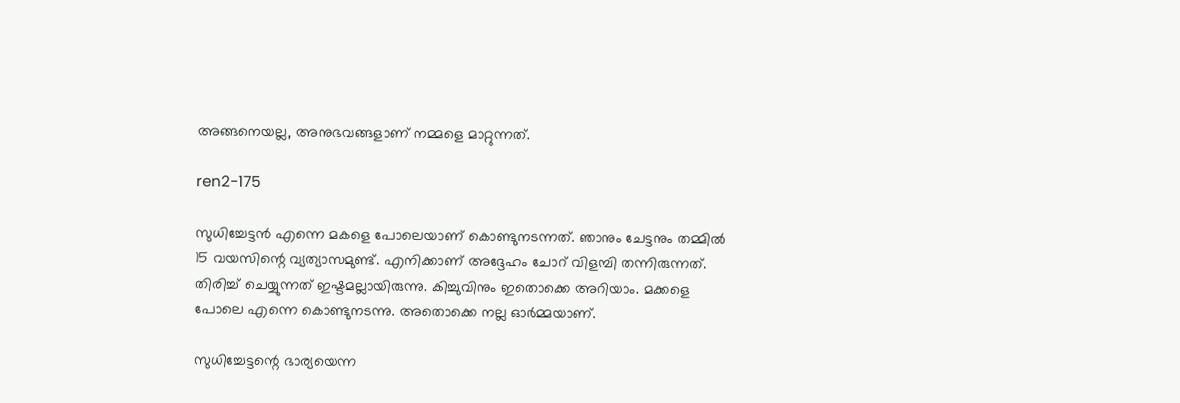അങ്ങനെയല്ല, അനുഭവങ്ങളാണ് നമ്മളെ മാറ്റുന്നത്.

ren2-175

സുധിച്ചേട്ടൻ എന്നെ മകളെ പോലെയാണ് കൊണ്ടുനടന്നത്. ഞാനും ചേട്ടനും തമ്മിൽ 15 വയസിന്റെ വ്യത്യാസമുണ്ട്. എനിക്കാണ് അദ്ദേഹം ചോറ് വിളമ്പി തന്നിരുന്നത്. തിരിച്ച് ചെയ്യുന്നത് ഇഷ്ടമല്ലായിരുന്നു. കിച്ചുവിനും ഇതൊക്കെ അറിയാം. മക്കളെ പോലെ എന്നെ കൊണ്ടുനടന്നു. അതൊക്കെ നല്ല ഓർമ്മയാണ്.

സുധിച്ചേട്ടന്റെ ഭാര്യയെന്ന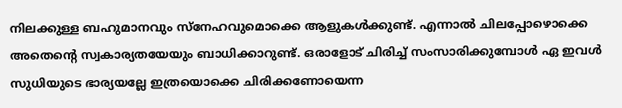നിലക്കുള്ള ബഹുമാനവും സ്നേഹവുമൊക്കെ ആളുകൾക്കുണ്ട്. എന്നാൽ ചിലപ്പോഴൊക്കെ അതെന്റെ സ്വകാര്യതയേയും ബാധിക്കാറുണ്ട്. ഒരാളോട് ചിരിച്ച് സംസാരിക്കുമ്പോൾ ഏ ഇവൾ സുധിയുടെ ഭാര്യയല്ലേ ഇത്രയൊക്കെ ചിരിക്കണോയെന്ന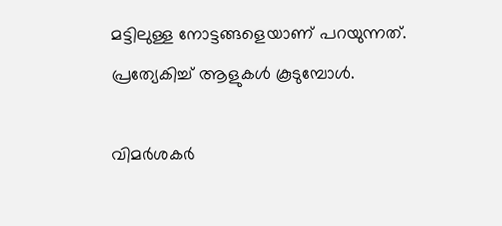മട്ടിലുള്ള നോട്ടങ്ങളെയാണ് പറയുന്നത്. പ്രത്യേകിച്ച് ആളുകൾ കൂടുമ്പോൾ.

വിമർശകർ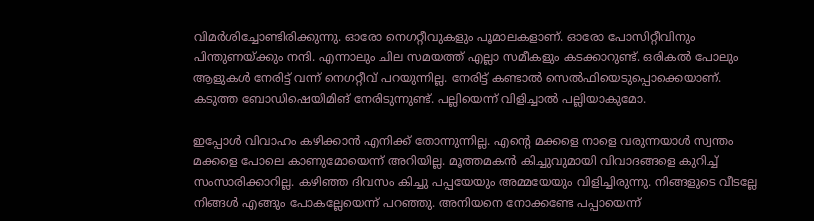വിമർശിച്ചോണ്ടിരിക്കുന്നു. ഓരോ നെഗറ്റീവുകളും പൂമാലകളാണ്. ഓരോ പോസിറ്റീവിനും പിന്തുണയ്ക്കും നന്ദി. എന്നാലും ചില സമയത്ത് എല്ലാ സമീകളും കടക്കാറുണ്ട്. ഒരികൽ പോലും ആളുകൾ നേരിട്ട് വന്ന് നെഗറ്റീവ് പറയുന്നില്ല. നേരിട്ട് കണ്ടാൽ സെൽഫിയെടുപ്പൊക്കെയാണ്. കടുത്ത ബോഡിഷെയിമിങ് നേരിടുന്നുണ്ട്. പല്ലിയെന്ന് വിളിച്ചാൽ പല്ലിയാകുമോ.

ഇപ്പോൾ വിവാഹം കഴിക്കാൻ എനിക്ക് തോന്നുന്നില്ല. എന്റെ മക്കളെ നാളെ വരുന്നയാൾ സ്വന്തം മക്കളെ പോലെ കാണുമോയെന്ന് അറിയില്ല. മൂത്തമകൻ കിച്ചുവുമായി വിവാദങ്ങളെ കുറിച്ച് സംസാരിക്കാറില്ല. കഴിഞ്ഞ ദിവസം കിച്ചു പപ്പയേയും അമ്മയേയും വിളിച്ചിരുന്നു. നിങ്ങളുടെ വീടല്ലേ നിങ്ങൾ എങ്ങും പോകല്ലേയെന്ന് പറഞ്ഞു. അനിയനെ നോക്കണ്ടേ പപ്പായെന്ന്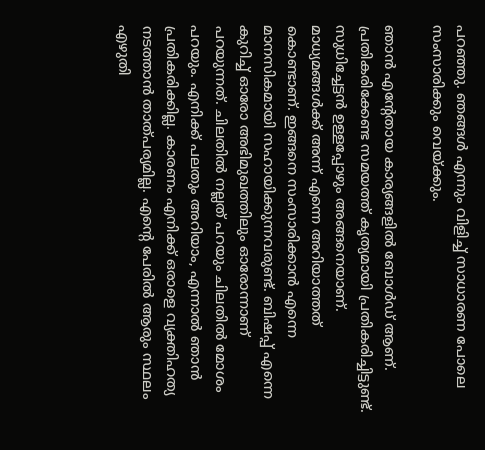പറഞ്ഞു. ഞങ്ങൾ എന്നും വിളിച്ച് സാധാരണ പോലെ സംസാരിക്കും വെയ്ക്കും.

ഞാൻ എന്റേതായ കാര്യങ്ങളിൽ ബോൾഡ് ആണ്. പ്രതികരിക്കേണ്ട സമയത്ത് കൃത്യമായി പ്രതികരിച്ചിട്ടുണ്ട്. സുധിച്ചേട്ടൻ ഉള്ളപ്പോഴും അങ്ങനെയാണ്. മാധ്യമങ്ങൾക്ക് അന്ന് എന്നെ അറിയാത്തത് കൊണ്ടാണ്. ഇങ്ങനെ സംസാരിക്കാൻ എന്നെ മാനസികമായി സഹായിക്കുന്നവരുണ്ട്. ബിഷപ്പ് എന്നെ കുറിച്ച് ഓരോ അഭിമുഖത്തിലും ഓരോന്നാണ് പറയുന്നത്. ചിലതിൽ നല്ലത് പറയും ചിലതിൽ മോശം പറയും. എനിക്ക് പലതും അറിയാം, എന്നാൽ ഞാൻ പ്രതികരിക്കില്ല. കാരണം എനിക്ക് ഒരാളെ വ്യക്തിഹത്യ നടത്താൻ താത്പര്യമില്ല. എന്റെ പേരിൽ ആരും സ്ഥലം എഴുതി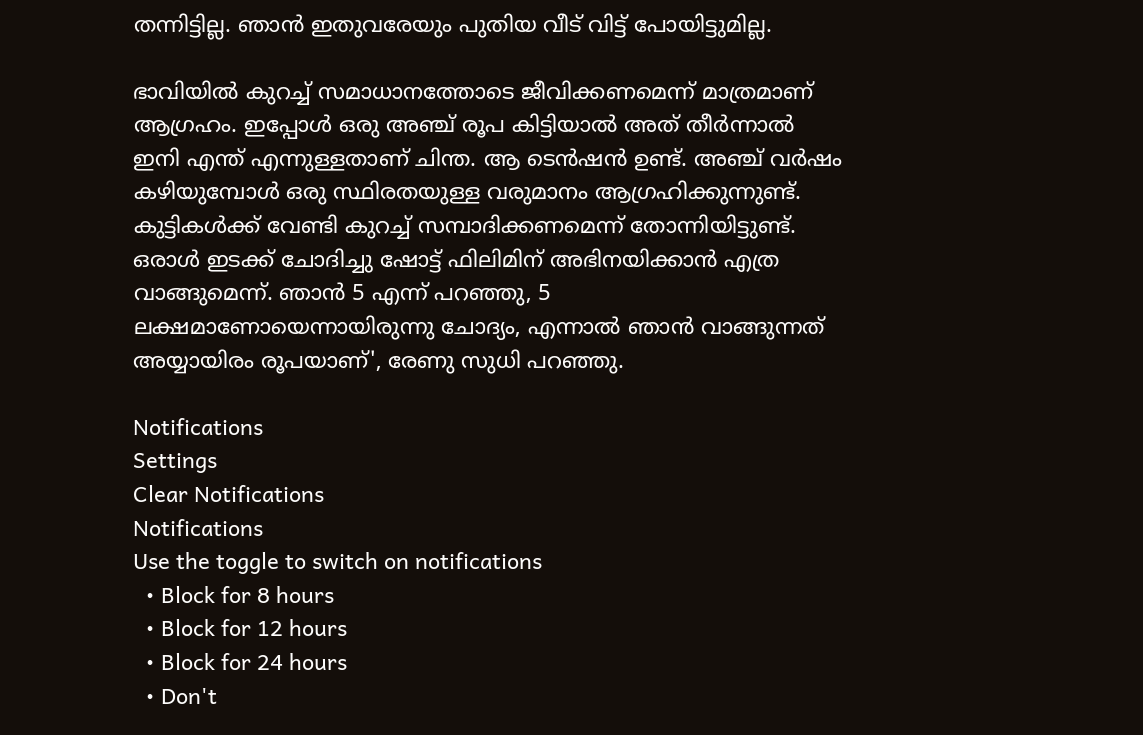തന്നിട്ടില്ല. ഞാൻ ഇതുവരേയും പുതിയ വീട് വിട്ട് പോയിട്ടുമില്ല.

ഭാവിയിൽ കുറച്ച് സമാധാനത്തോടെ ജീവിക്കണമെന്ന് മാത്രമാണ് ആഗ്രഹം. ഇപ്പോൾ ഒരു അഞ്ച് രൂപ കിട്ടിയാൽ അത് തീർന്നാൽ ഇനി എന്ത് എന്നുള്ളതാണ് ചിന്ത. ആ ടെൻഷൻ ഉണ്ട്. അഞ്ച് വർഷം കഴിയുമ്പോൾ ഒരു സ്ഥിരതയുള്ള വരുമാനം ആഗ്രഹിക്കുന്നുണ്ട്. കുട്ടികൾക്ക് വേണ്ടി കുറച്ച് സമ്പാദിക്കണമെന്ന് തോന്നിയിട്ടുണ്ട്. ഒരാൾ ഇടക്ക് ചോദിച്ചു ഷോട്ട് ഫിലിമിന് അഭിനയിക്കാൻ എത്ര വാങ്ങുമെന്ന്. ഞാൻ 5 എന്ന് പറഞ്ഞു, 5 ലക്ഷമാണോയെന്നായിരുന്നു ചോദ്യം, എന്നാൽ ഞാൻ വാങ്ങുന്നത് അയ്യായിരം രൂപയാണ്', രേണു സുധി പറഞ്ഞു.

Notifications
Settings
Clear Notifications
Notifications
Use the toggle to switch on notifications
  • Block for 8 hours
  • Block for 12 hours
  • Block for 24 hours
  • Don't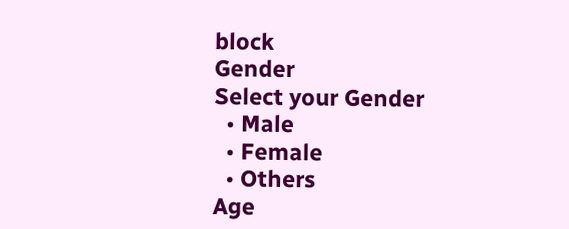block
Gender
Select your Gender
  • Male
  • Female
  • Others
Age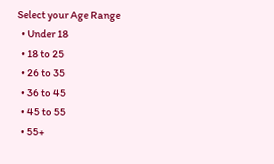Select your Age Range
  • Under 18
  • 18 to 25
  • 26 to 35
  • 36 to 45
  • 45 to 55
  • 55+